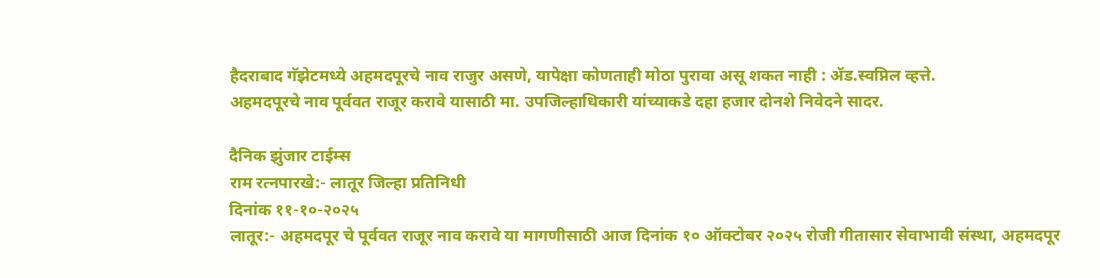हैदराबाद गॅझेटमध्ये अहमदपूरचे नाव राजुर असणे, यापेक्षा कोणताही मोठा पुरावा असू शकत नाही : ॲड.स्वप्निल व्हत्ते.
अहमदपूरचे नाव पूर्ववत राजूर करावे यासाठी मा. उपजिल्हाधिकारी यांच्याकडे दहा हजार दोनशे निवेदने सादर.

दैनिक झुंजार टाईम्स
राम रत्नपारखे:- लातूर जिल्हा प्रतिनिधी
दिनांक ११-१०-२०२५
लातूर:- अहमदपूर चे पूर्ववत राजूर नाव करावे या मागणीसाठी आज दिनांक १० ऑक्टोबर २०२५ रोजी गीतासार सेवाभावी संस्था, अहमदपूर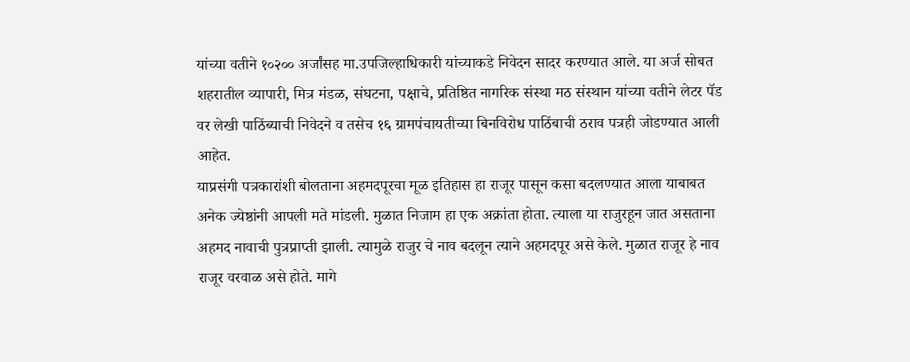यांच्या वतीने १०२०० अर्जांसह मा.उपजिल्हाधिकारी यांच्याकडे निवेदन सादर करण्यात आले. या अर्ज सोबत शहरातील व्यापारी, मित्र मंडळ, संघटना, पक्षाचे, प्रतिष्ठित नागरिक संस्था मठ संस्थान यांच्या वतीने लेटर पॅड वर लेखी पाठिंब्याची निवेदने व तसेच १६ ग्रामपंचायतीच्या बिनविरोध पाठिंबाची ठराव पत्रही जोडण्यात आली आहेत.
याप्रसंगी पत्रकारांशी बोलताना अहमदपूरचा मूळ इतिहास हा राजूर पासून कसा बदलण्यात आला याबाबत अनेक ज्येष्ठांनी आपली मते मांडली. मुळात निजाम हा एक अक्रांता होता. त्याला या राजुरहून जात असताना अहमद नावाची पुत्रप्राप्ती झाली. त्यामुळे राजुर चे नाव बदलून त्याने अहमदपूर असे केले. मुळात राजूर हे नाव राजूर वरवाळ असे होते. मागे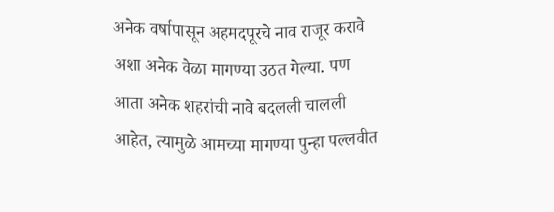अनेक वर्षापासून अहमदपूरचे नाव राजूर करावे अशा अनेक वेळा मागण्या उठत गेल्या. पण आता अनेक शहरांची नावे बदलली चालली आहेत, त्यामुळे आमच्या मागण्या पुन्हा पल्लवीत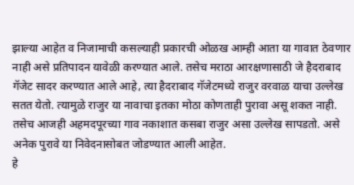झाल्या आहेत व निजामाची कसल्याही प्रकारची ओळख आम्ही आता या गावात ठेवणार नाही असे प्रतिपादन यावेळी करण्यात आले. तसेच मराठा आरक्षणासाठी जे हैदराबाद गॅजेट सादर करण्यात आले आहे, त्या हैदराबाद गॅजेटमध्ये राजुर वरवाळ याचा उल्लेख सतत येतो. त्यामुळे राजुर या नावाचा इतका मोठा कोणताही पुरावा असू शकत नाही. तसेच आजही अहमदपूरच्या गाव नकाशात कसबा राजुर असा उल्लेख सापडतो. असे अनेक पुरावे या निवेदनासोबत जोडण्यात आली आहेत.
हे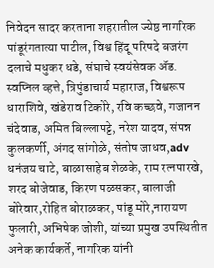निवेदन सादर करताना शहरातील ज्येष्ठ नागरिक पांडूरंगतात्या पाटील, विश्व हिंदू परिषदे बजरंग दलाचे मधुकर धडे, संघाचे स्वयंसेवक ॲड. स्वप्निल व्हत्ते, त्रिपुंडाचार्य महाराज, विश्वरूप धाराशिवे, खंडेराव टिकोरे, रवि कच्छवे, गजानन चंदेवाड, अमित बिल्लापट्टे, नरेश यादव, संपन्न कुलकर्णी, अंगद सांगोळे, संतोष जाधव,adv धनंजय चाटे, बाळासाहेब शेळके, राम रत्नपारखे, शरद बोजेवाड, किरण पळसकर, बालाजी बोरेवार,रोहित बोराळकर, पांडू मोरे,नारायण फुलारी, अभिषेक जोशी, यांच्या प्रमुख उपस्थितीत अनेक कार्यकर्ते, नागरिक यांनी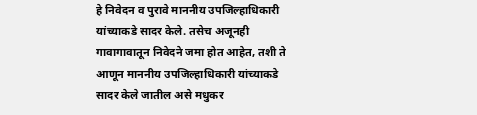हे निवेदन व पुरावे माननीय उपजिल्हाधिकारी यांच्याकडे सादर केले. तसेच अजूनही गावागावातून निवेदने जमा होत आहेत, तशी ते आणून माननीय उपजिल्हाधिकारी यांच्याकडे सादर केले जातील असे मधुकर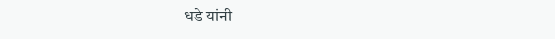धडे यांनी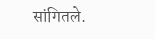सांगितले.